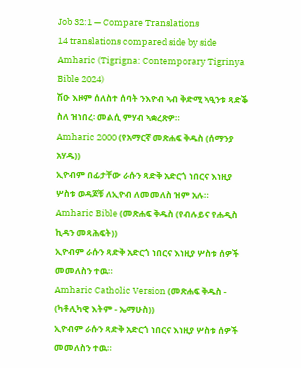Job 32:1 — Compare Translations
14 translations compared side by side
Amharic (Tigrigna: Contemporary Tigrinya Bible 2024)
ሽዑ እዞም ሰለስተ ሰባት ንእዮብ ኣብ ቅድሚ ኣዒንቱ ጻድቕ ስለ ዝነበረ፡ መልሲ ምሃብ ኣቋረጽዎ።
Amharic 2000 (የአማርኛ መጽሐፍ ቅዱስ (ሰማንያ አሃዱ))
ኢዮብም በፊታቸው ራሱን ጻድቅ አድርጎ ነበርና እነዚያ ሦስቱ ወዳጆቹ ለኢዮብ ለመመለስ ዝም አሉ።
Amharic Bible (መጽሐፍ ቅዱስ (የብሉይና የሐዲስ ኪዳን መጻሕፍት))
ኢዮብም ራሱን ጻድቅ አድርጎ ነበርና እነዚያ ሦስቱ ሰዎች መመለስን ተዉ።
Amharic Catholic Version (መጽሐፍ ቅዱስ - (ካቶሊካዊ እትም - ኤማሁስ))
ኢዮብም ራሱን ጻድቅ አድርጎ ነበርና እነዚያ ሦስቱ ሰዎች መመለስን ተዉ።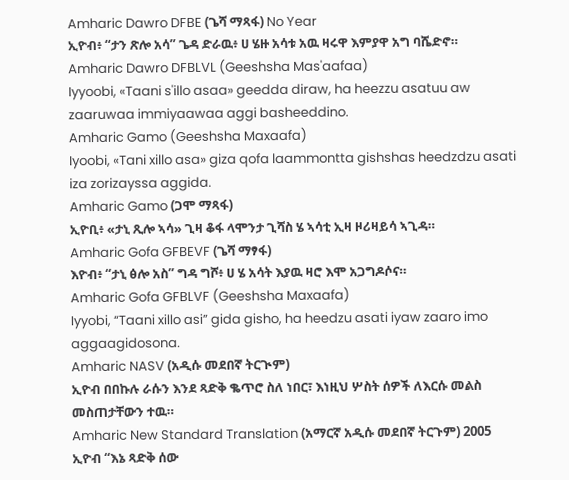Amharic Dawro DFBE (ጌሻ ማጻፋ) No Year
ኢዮብ፥ “ታን ጽሎ አሳ” ጌዳ ድራዉ፥ ሀ ሄዙ አሳቱ አዉ ዛሩዋ እምያዋ አግ ባሼድኖ።
Amharic Dawro DFBLVL (Geeshsha Mas'aafaa)
Iyyoobi, «Taani s'illo asaa» geedda diraw, ha heezzu asatuu aw zaaruwaa immiyaawaa aggi basheeddino.
Amharic Gamo (Geeshsha Maxaafa)
Iyoobi, «Tani xillo asa» giza qofa laammontta gishshas heedzdzu asati iza zorizayssa aggida.
Amharic Gamo (ጋሞ ማጻፋ)
ኢዮቢ፥ «ታኒ ጺሎ ኣሳ» ጊዛ ቆፋ ላሞንታ ጊሻስ ሄ ኣሳቲ ኢዛ ዞሪዛይሳ ኣጊዳ።
Amharic Gofa GFBEVF (ጌሻ ማፃፋ)
እዮብ፥ “ታኒ ፅሎ አስ” ግዳ ግሾ፥ ሀ ሄ አሳት እያዉ ዛሮ እሞ አጋግዶሶና።
Amharic Gofa GFBLVF (Geeshsha Maxaafa)
Iyyobi, “Taani xillo asi” gida gisho, ha heedzu asati iyaw zaaro imo aggaagidosona.
Amharic NASV (አዲሱ መደበኛ ትርጒም)
ኢዮብ በበኩሉ ራሱን እንደ ጻድቅ ቈጥሮ ስለ ነበር፣ እነዚህ ሦስት ሰዎች ለእርሱ መልስ መስጠታቸውን ተዉ።
Amharic New Standard Translation (አማርኛ አዲሱ መደበኛ ትርጉም) 2005
ኢዮብ “እኔ ጻድቅ ሰው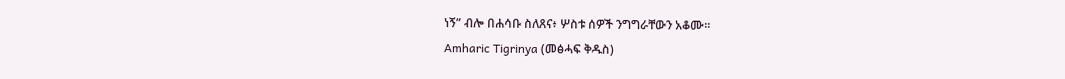ነኝ” ብሎ በሐሳቡ ስለጸና፥ ሦስቱ ሰዎች ንግግራቸውን አቆሙ።
Amharic Tigrinya (መፅሓፍ ቅዱስ)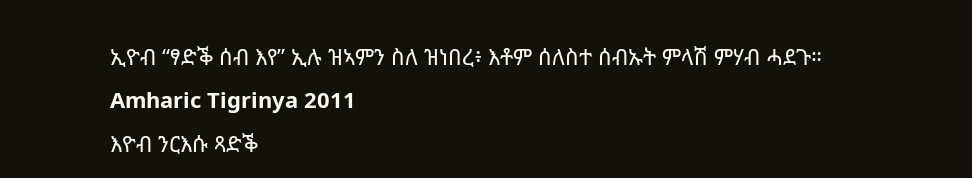ኢዮብ “ፃድቕ ሰብ እየ” ኢሉ ዝኣምን ስለ ዝነበረ፥ እቶም ሰለስተ ሰብኡት ምላሽ ምሃብ ሓደጉ።
Amharic Tigrinya 2011
እዮብ ንርእሱ ጻድቕ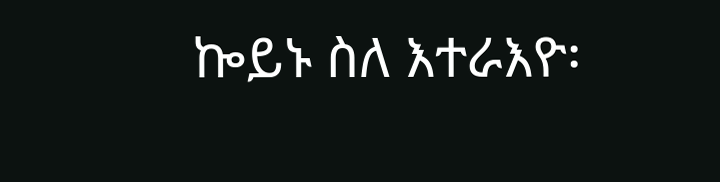ኰይኑ ስለ እተራእዮ፡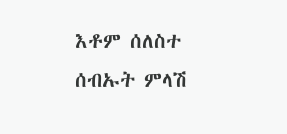እቶም ሰለስተ ሰብኡት ምላሽ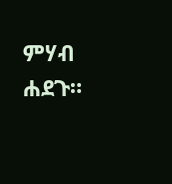ምሃብ ሐደጉ።